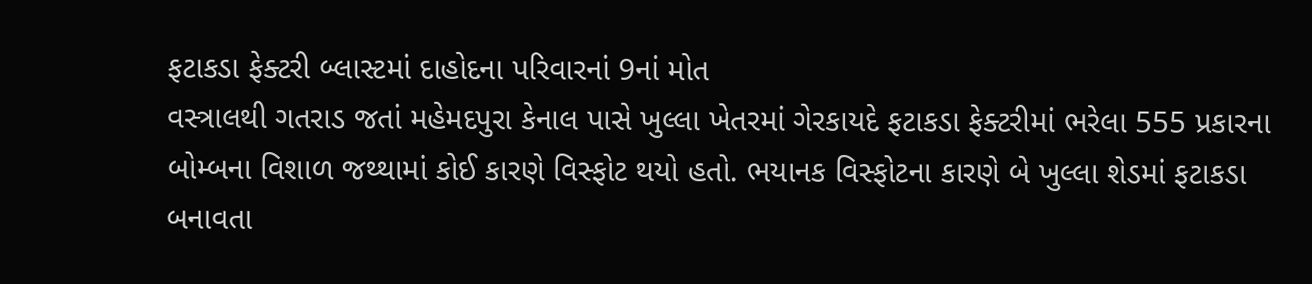ફટાકડા ફેક્ટરી બ્લાસ્ટમાં દાહોદના પરિવારનાં 9નાં મોત
વસ્ત્રાલથી ગતરાડ જતાં મહેમદપુરા કેનાલ પાસે ખુલ્લા ખેતરમાં ગેરકાયદે ફટાકડા ફેક્ટરીમાં ભરેલા 555 પ્રકારના બોમ્બના વિશાળ જથ્થામાં કોઈ કારણે વિસ્ફોટ થયો હતો. ભયાનક વિસ્ફોટના કારણે બે ખુલ્લા શેડમાં ફટાકડા બનાવતા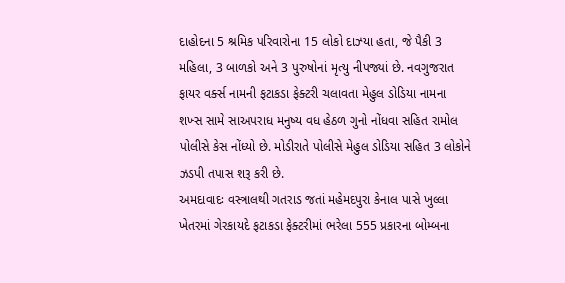દાહોદના 5 શ્રમિક પરિવારોના 15 લોકો દાઝ્યા હતા, જે પૈકી 3 મહિલા, 3 બાળકો અને 3 પુરુષોનાં મૃત્યુ નીપજ્યાં છે. નવગુજરાત ફાયર વર્ક્સ નામની ફટાકડા ફેક્ટરી ચલાવતા મેહુલ ડોડિયા નામના શખ્સ સામે સાઅપરાધ મનુષ્ય વધ હેઠળ ગુનો નોંધવા સહિત રામોલ પોલીસે કેસ નોંધ્યો છે. મોડીરાતે પોલીસે મેહુલ ડોડિયા સહિત 3 લોકોને ઝડપી તપાસ શરૂ કરી છે.
અમદાવાદઃ વસ્ત્રાલથી ગતરાડ જતાં મહેમદપુરા કેનાલ પાસે ખુલ્લા ખેતરમાં ગેરકાયદે ફટાકડા ફેક્ટરીમાં ભરેલા 555 પ્રકારના બોમ્બના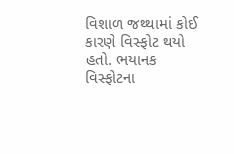વિશાળ જથ્થામાં કોઈ કારણે વિસ્ફોટ થયો હતો. ભયાનક વિસ્ફોટના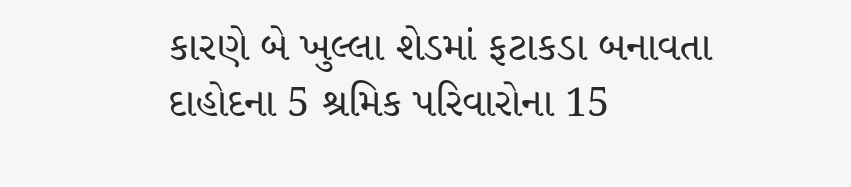કારણે બે ખુલ્લા શેડમાં ફટાકડા બનાવતા દાહોદના 5 શ્રમિક પરિવારોના 15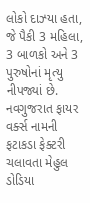લોકો દાઝ્યા હતા, જે પૈકી 3 મહિલા, 3 બાળકો અને 3 પુરુષોનાં મૃત્યુ નીપજ્યાં છે. નવગુજરાત ફાયર વર્ક્સ નામની ફટાકડા ફેક્ટરી ચલાવતા મેહુલ ડોડિયા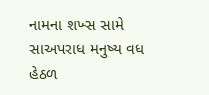નામના શખ્સ સામે સાઅપરાધ મનુષ્ય વધ હેઠળ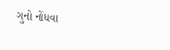ગુનો નોંધવા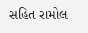સહિત રામોલ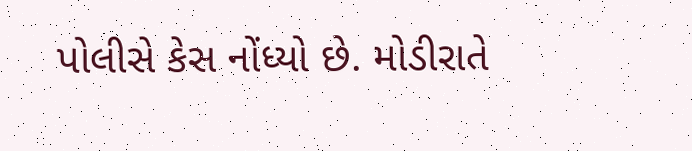પોલીસે કેસ નોંધ્યો છે. મોડીરાતે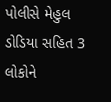પોલીસે મેહુલ ડોડિયા સહિત 3 લોકોને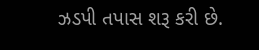ઝડપી તપાસ શરૂ કરી છે.